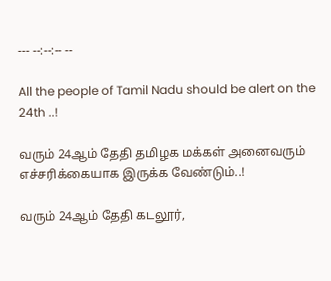--- --:--:-- --

All the people of Tamil Nadu should be alert on the 24th ..!

வரும் 24ஆம் தேதி தமிழக மக்கள் அனைவரும் எச்சரிக்கையாக இருக்க வேண்டும்..!

வரும் 24ஆம் தேதி கடலூர்,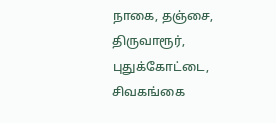நாகை, தஞ்சை, திருவாரூர், புதுக்கோட்டை, சிவகங்கை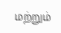மற்றும்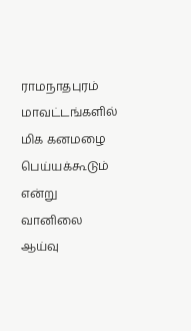ராமநாதபுரம் மாவட்டங்களில் மிக கனமழை பெய்யக்கூடும் என்று வானிலை ஆய்வு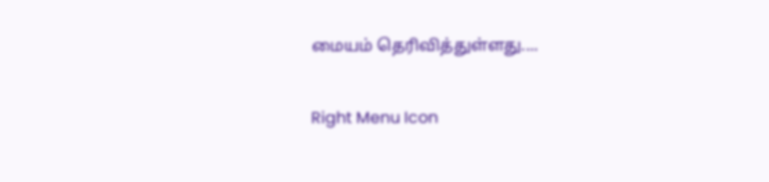மையம் தெரிவித்துள்ளது....

Right Menu Icon